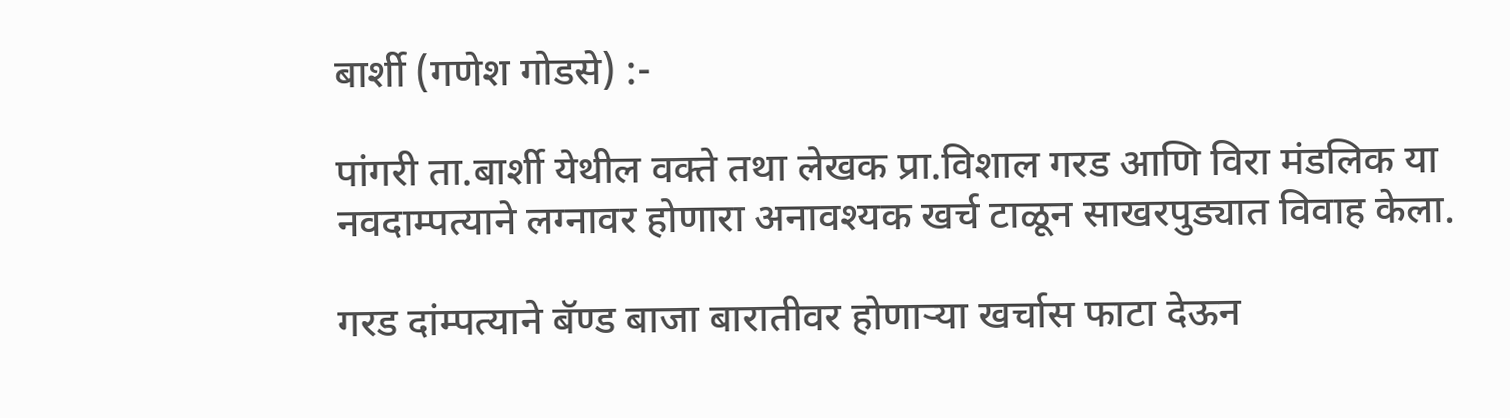बार्शी (गणेश गोडसे) :-

पांगरी ता.बार्शी येथील वक्ते तथा लेखक प्रा.विशाल गरड आणि विरा मंडलिक या नवदाम्पत्याने लग्नावर होणारा अनावश्यक खर्च टाळून साखरपुड्यात विवाह केला.

गरड दांम्पत्याने बॅण्ड बाजा बारातीवर होणाऱ्या खर्चास फाटा देऊन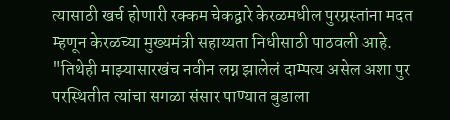त्यासाठी खर्च होणारी रक्कम चेकद्वारे केरळमधील पुरग्रस्तांना मदत म्हणून केरळच्या मुख्यमंत्री सहाय्यता निधीसाठी पाठवली आहे. "तिथेही माझ्यासारखंच नवीन लग्न झालेलं दाम्पत्य असेल अशा पुर परस्थितीत त्यांचा सगळा संसार पाण्यात बुडाला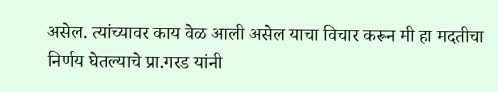असेल. त्यांच्यावर काय वेळ आली असेल याचा विचार करून मी हा मदतीचा निर्णय घेतल्याचे प्रा.गरड यांनी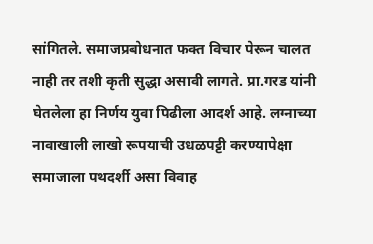सांगितले. समाजप्रबोधनात फक्त विचार पेरून चालत नाही तर तशी कृती सुद्धा असावी लागते. प्रा.गरड यांनी घेतलेला हा निर्णय युवा पिढीला आदर्श आहे. लग्नाच्या नावाखाली लाखो रूपयाची उधळपट्टी करण्यापेक्षा समाजाला पथदर्शी असा विवाह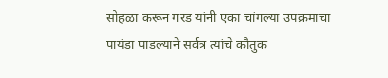सोहळा करून गरड यांनी एका चांगल्या उपक्रमाचा पायंडा पाडल्याने सर्वत्र त्यांचे कौतुक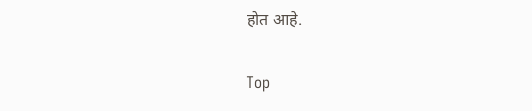होत आहे.


Top